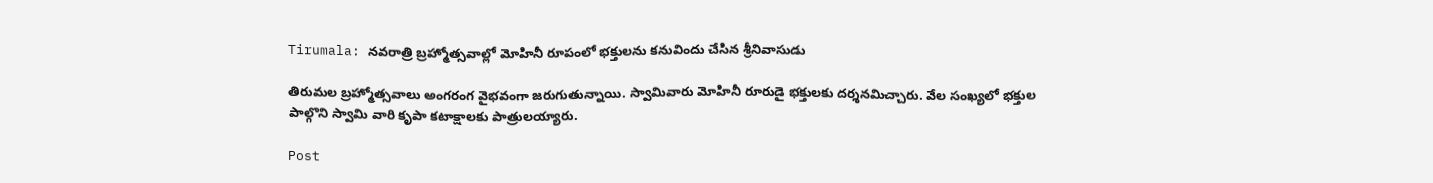Tirumala: నవరాత్రి బ్రహ్మోత్సవాల్లో మోహినీ రూపంలో భక్తులను కనువిందు చేసిన శ్రీనివాసుడు

తిరుమల బ్రహ్మోత్సవాలు అంగరంగ వైభవంగా జరుగుతున్నాయి. స్వామివారు మోహినీ రూరుడై భక్తులకు దర్శనమిచ్చారు. వేల సంఖ్యలో భక్తుల పాల్గొని స్వామి వారి కృపా కటాక్షాలకు పాత్రులయ్యారు.

Post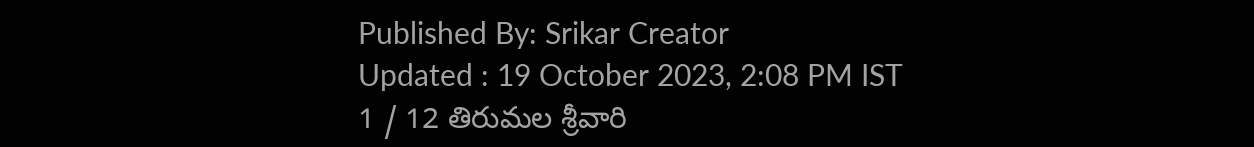Published By: Srikar Creator
Updated : 19 October 2023, 2:08 PM IST
1 / 12 తిరుమల శ్రీవారి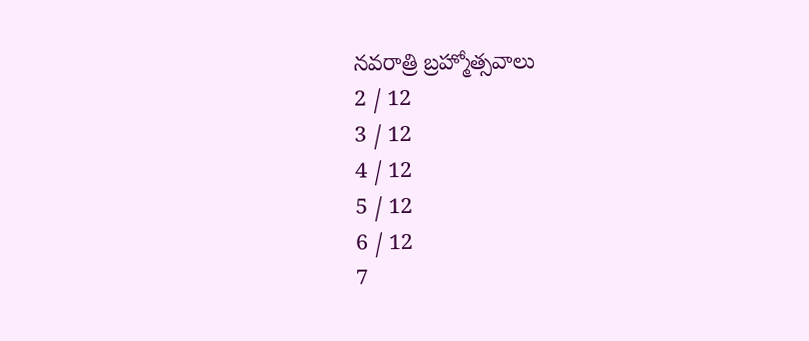నవరాత్రి బ్రహ్మోత్సవాలు
2 / 12
3 / 12
4 / 12
5 / 12
6 / 12
7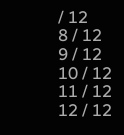/ 12
8 / 12
9 / 12
10 / 12
11 / 12
12 / 12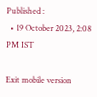Published :
  • 19 October 2023, 2:08 PM IST

Exit mobile version